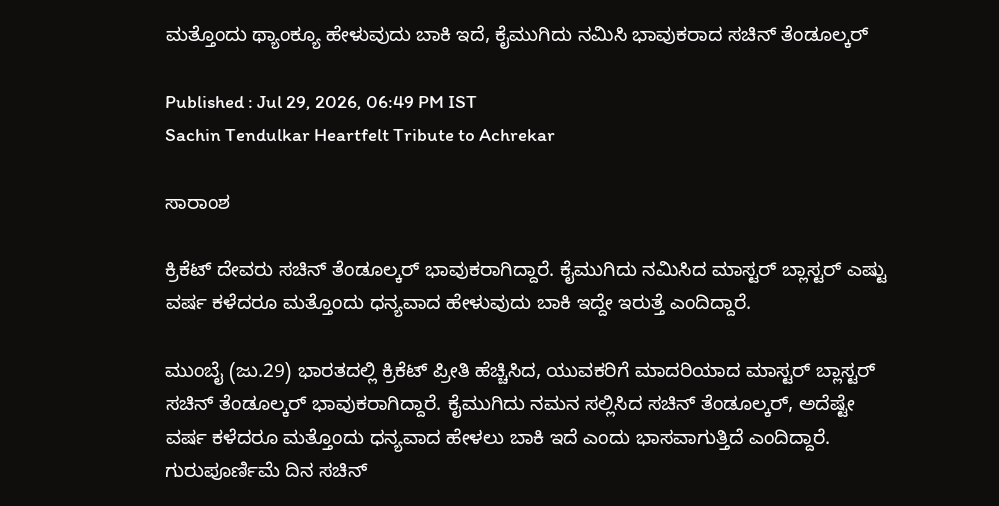ಮತ್ತೊಂದು ಥ್ಯಾಂಕ್ಯೂ ಹೇಳುವುದು ಬಾಕಿ ಇದೆ, ಕೈಮುಗಿದು ನಮಿಸಿ ಭಾವುಕರಾದ ಸಚಿನ್ ತೆಂಡೂಲ್ಕರ್

Published : Jul 29, 2026, 06:49 PM IST
Sachin Tendulkar Heartfelt Tribute to Achrekar

ಸಾರಾಂಶ

ಕ್ರಿಕೆಟ್ ದೇವರು ಸಚಿನ್ ತೆಂಡೂಲ್ಕರ್ ಭಾವುಕರಾಗಿದ್ದಾರೆ. ಕೈಮುಗಿದು ನಮಿಸಿದ ಮಾಸ್ಟರ್ ಬ್ಲಾಸ್ಟರ್ ಎಷ್ಟು ವರ್ಷ ಕಳೆದರೂ ಮತ್ತೊಂದು ಧನ್ಯವಾದ ಹೇಳುವುದು ಬಾಕಿ ಇದ್ದೇ ಇರುತ್ತೆ ಎಂದಿದ್ದಾರೆ.

ಮುಂಬೈ (ಜು.29) ಭಾರತದಲ್ಲಿ ಕ್ರಿಕೆಟ್ ಪ್ರೀತಿ ಹೆಚ್ಚಿಸಿದ, ಯುವಕರಿಗೆ ಮಾದರಿಯಾದ ಮಾಸ್ಟರ್ ಬ್ಲಾಸ್ಟರ್ ಸಚಿನ್ ತೆಂಡೂಲ್ಕರ್ ಭಾವುಕರಾಗಿದ್ದಾರೆ. ಕೈಮುಗಿದು ನಮನ ಸಲ್ಲಿಸಿದ ಸಚಿನ್ ತೆಂಡೂಲ್ಕರ್, ಅದೆಷ್ಟೇ ವರ್ಷ ಕಳೆದರೂ ಮತ್ತೊಂದು ಧನ್ಯವಾದ ಹೇಳಲು ಬಾಕಿ ಇದೆ ಎಂದು ಭಾಸವಾಗುತ್ತಿದೆ ಎಂದಿದ್ದಾರೆ. ಗುರುಪೂರ್ಣಿಮೆ ದಿನ ಸಚಿನ್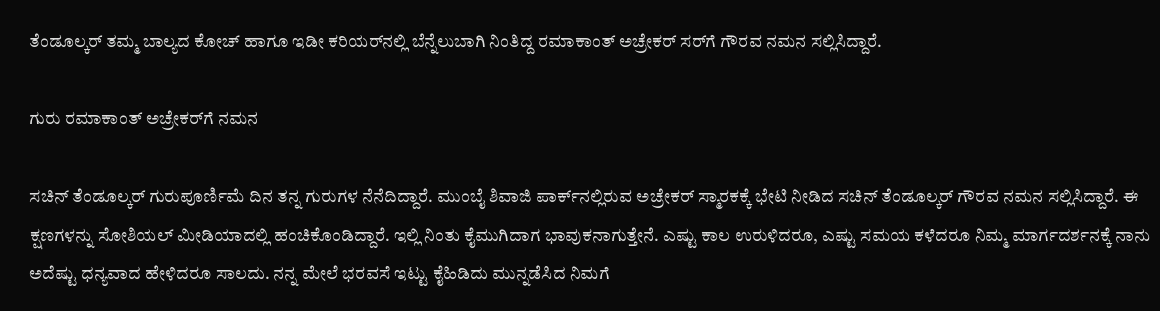ತೆಂಡೂಲ್ಕರ್ ತಮ್ಮ ಬಾಲ್ಯದ ಕೋಚ್ ಹಾಗೂ ಇಡೀ ಕರಿಯರ್‌ನಲ್ಲಿ ಬೆನ್ನೆಲುಬಾಗಿ ನಿಂತಿದ್ದ ರಮಾಕಾಂತ್ ಅಚ್ರೇಕರ್ ಸರ್‌ಗೆ ಗೌರವ ನಮನ ಸಲ್ಲಿಸಿದ್ದಾರೆ.

ಗುರು ರಮಾಕಾಂತ್ ಅಚ್ರೇಕರ್‌ಗೆ ನಮನ

ಸಚಿನ್ ತೆಂಡೂಲ್ಕರ್ ಗುರುಪೂರ್ಣಿಮೆ ದಿನ ತನ್ನ ಗುರುಗಳ ನೆನೆದಿದ್ದಾರೆ. ಮುಂಬೈ ಶಿವಾಜಿ ಪಾರ್ಕ್‌ನಲ್ಲಿರುವ ಅಚ್ರೇಕರ್ ಸ್ಮಾರಕಕ್ಕೆ ಭೇಟಿ ನೀಡಿದ ಸಚಿನ್ ತೆಂಡೂಲ್ಕರ್ ಗೌರವ ನಮನ ಸಲ್ಲಿಸಿದ್ದಾರೆ. ಈ ಕ್ಷಣಗಳನ್ನು ಸೋಶಿಯಲ್ ಮೀಡಿಯಾದಲ್ಲಿ ಹಂಚಿಕೊಂಡಿದ್ದಾರೆ. ಇಲ್ಲಿ ನಿಂತು ಕೈಮುಗಿದಾಗ ಭಾವುಕನಾಗುತ್ತೇನೆ. ಎಷ್ಟು ಕಾಲ ಉರುಳಿದರೂ, ಎಷ್ಟು ಸಮಯ ಕಳೆದರೂ ನಿಮ್ಮ ಮಾರ್ಗದರ್ಶನಕ್ಕೆ ನಾನು ಅದೆಷ್ಟು ಧನ್ಯವಾದ ಹೇಳಿದರೂ ಸಾಲದು. ನನ್ನ ಮೇಲೆ ಭರವಸೆ ಇಟ್ಟು ಕೈಹಿಡಿದು ಮುನ್ನಡೆಸಿದ ನಿಮಗೆ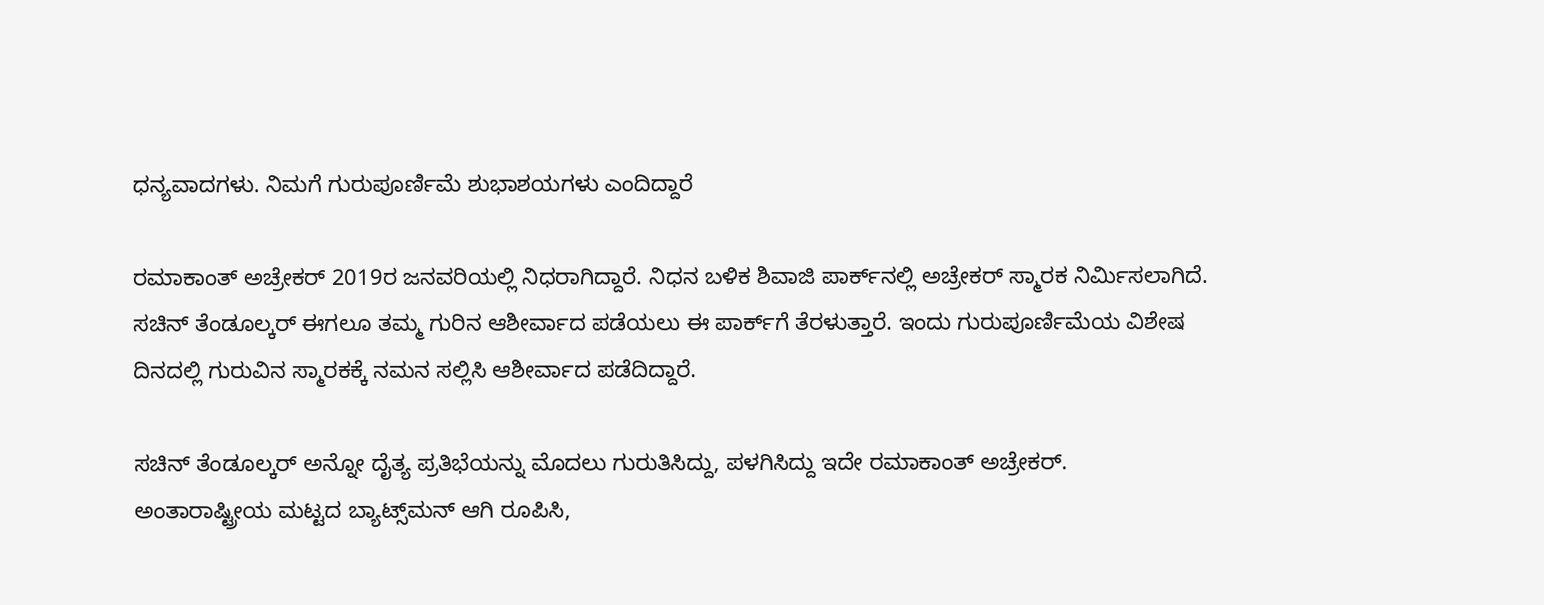ಧನ್ಯವಾದಗಳು. ನಿಮಗೆ ಗುರುಪೂರ್ಣಿಮೆ ಶುಭಾಶಯಗಳು ಎಂದಿದ್ದಾರೆ

ರಮಾಕಾಂತ್ ಅಚ್ರೇಕರ್ 2019ರ ಜನವರಿಯಲ್ಲಿ ನಿಧರಾಗಿದ್ದಾರೆ. ನಿಧನ ಬಳಿಕ ಶಿವಾಜಿ ಪಾರ್ಕ್‌ನಲ್ಲಿ ಅಚ್ರೇಕರ್ ಸ್ಮಾರಕ ನಿರ್ಮಿಸಲಾಗಿದೆ. ಸಚಿನ್ ತೆಂಡೂಲ್ಕರ್ ಈಗಲೂ ತಮ್ಮ ಗುರಿನ ಆಶೀರ್ವಾದ ಪಡೆಯಲು ಈ ಪಾರ್ಕ್‌ಗೆ ತೆರಳುತ್ತಾರೆ. ಇಂದು ಗುರುಪೂರ್ಣಿಮೆಯ ವಿಶೇಷ ದಿನದಲ್ಲಿ ಗುರುವಿನ ಸ್ಮಾರಕಕ್ಕೆ ನಮನ ಸಲ್ಲಿಸಿ ಆಶೀರ್ವಾದ ಪಡೆದಿದ್ದಾರೆ.

ಸಚಿನ್ ತೆಂಡೂಲ್ಕರ್ ಅನ್ನೋ ದೈತ್ಯ ಪ್ರತಿಭೆಯನ್ನು ಮೊದಲು ಗುರುತಿಸಿದ್ದು, ಪಳಗಿಸಿದ್ದು ಇದೇ ರಮಾಕಾಂತ್ ಅಚ್ರೇಕರ್. ಅಂತಾರಾಷ್ಟ್ರೀಯ ಮಟ್ಟದ ಬ್ಯಾಟ್ಸ್‌ಮನ್ ಆಗಿ ರೂಪಿಸಿ,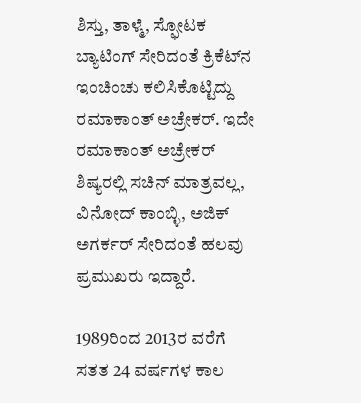ಶಿಸ್ತು, ತಾಳ್ಮೆ, ಸ್ಫೋಟಕ ಬ್ಯಾಟಿಂಗ್ ಸೇರಿದಂತೆ ಕ್ರಿಕೆಟ್‌ನ ಇಂಚಿಂಚು ಕಲಿಸಿಕೊಟ್ಟಿದ್ದು ರಮಾಕಾಂತ್ ಅಚ್ರೇಕರ್. ಇದೇ ರಮಾಕಾಂತ್ ಅಚ್ರೇಕರ್ ಶಿಷ್ಯರಲ್ಲಿ ಸಚಿನ್ ಮಾತ್ರವಲ್ಲ, ವಿನೋದ್ ಕಾಂಬ್ಳಿ, ಅಜಿಕ್ ಅಗರ್ಕರ್ ಸೇರಿದಂತೆ ಹಲವು ಪ್ರಮುಖರು ಇದ್ದಾರೆ.

1989ರಿಂದ 2013ರ ವರೆಗೆ ಸತತ 24 ವರ್ಷಗಳ ಕಾಲ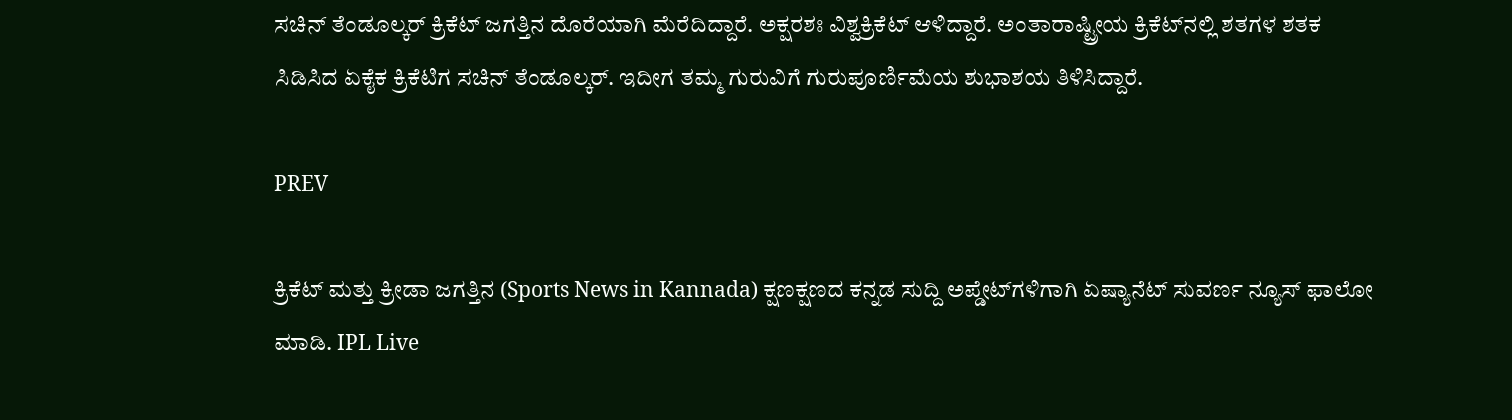ಸಚಿನ್ ತೆಂಡೂಲ್ಕರ್ ಕ್ರಿಕೆಟ್ ಜಗತ್ತಿನ ದೊರೆಯಾಗಿ ಮೆರೆದಿದ್ದಾರೆ. ಅಕ್ಷರಶಃ ವಿಶ್ವಕ್ರಿಕೆಟ್ ಆಳಿದ್ದಾರೆ. ಅಂತಾರಾಷ್ಟ್ರೀಯ ಕ್ರಿಕೆಟ್‌ನಲ್ಲಿ ಶತಗಳ ಶತಕ ಸಿಡಿಸಿದ ಏಕೈಕ ಕ್ರಿಕೆಟಿಗ ಸಚಿನ್ ತೆಂಡೂಲ್ಕರ್. ಇದೀಗ ತಮ್ಮ ಗುರುವಿಗೆ ಗುರುಪೂರ್ಣಿಮೆಯ ಶುಭಾಶಯ ತಿಳಿಸಿದ್ದಾರೆ.

PREV

ಕ್ರಿಕೆಟ್ ಮತ್ತು ಕ್ರೀಡಾ ಜಗತ್ತಿನ (Sports News in Kannada) ಕ್ಷಣಕ್ಷಣದ ಕನ್ನಡ ಸುದ್ದಿ ಅಪ್ಡೇಟ್‌ಗಳಿಗಾಗಿ ಏಷ್ಯಾನೆಟ್ ಸುವರ್ಣ ನ್ಯೂಸ್‌ ಫಾಲೋ ಮಾಡಿ. IPL Live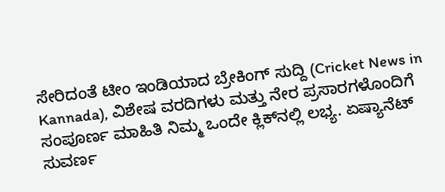ಸೇರಿದಂತೆ ಟೀಂ ಇಂಡಿಯಾದ ಬ್ರೇಕಿಂಗ್ ಸುದ್ದಿ (Cricket News in Kannada), ವಿಶೇಷ ವರದಿಗಳು ಮತ್ತು ನೇರ ಪ್ರಸಾರಗಳೊಂದಿಗೆ ಸಂಪೂರ್ಣ ಮಾಹಿತಿ ನಿಮ್ಮ ಒಂದೇ ಕ್ಲಿಕ್‌ನಲ್ಲಿ ಲಭ್ಯ. ಏಷ್ಯಾನೆಟ್ ಸುವರ್ಣ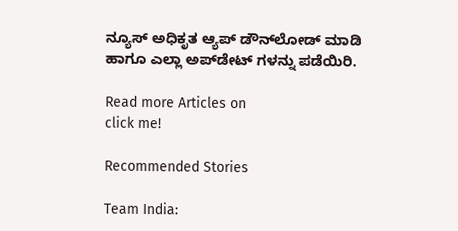ನ್ಯೂಸ್ ಅಧಿಕೃತ ಆ್ಯಪ್ ಡೌನ್‌ಲೋಡ್ ಮಾಡಿ ಹಾಗೂ ಎಲ್ಲಾ ಅಪ್‌ಡೇಟ್ ಗಳನ್ನು ಪಡೆಯಿರಿ.

Read more Articles on
click me!

Recommended Stories

Team India: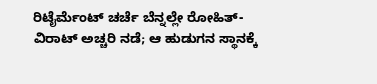ರಿಟೈರ್ಮೆಂಟ್ ಚರ್ಚೆ ಬೆನ್ನಲ್ಲೇ ರೋಹಿತ್-ವಿರಾಟ್ ಅಚ್ಚರಿ ನಡೆ; ಆ ಹುಡುಗನ ಸ್ಥಾನಕ್ಕೆ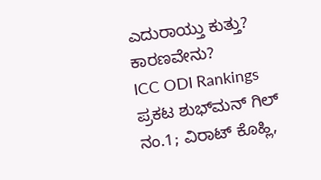ಎದುರಾಯ್ತು ಕುತ್ತು? ಕಾರಣವೇನು?
ICC ODI Rankings ಪ್ರಕಟ ಶುಭ್‌ಮನ್ ಗಿಲ್ ನಂ.1; ವಿರಾಟ್ ಕೊಹ್ಲಿ,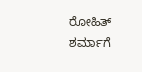ರೋಹಿತ್ ಶರ್ಮಾಗೆ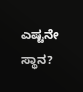ಎಷ್ಟನೇ ಸ್ಥಾನ?